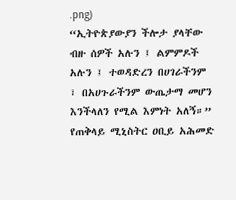.png)
“ኢትዮጵያውያን ችሎታ ያላቸው ብዙ ሰዎች አሉን ፤ ልምምዶች አሉን ፤ ተወዳድረን በሀገራችንም ፣ በአሀጉራችንም ውጤታማ መሆን እንችላለን የሚል እምነት አለኝ።”
የጠቅላይ ሚኒስትር ዐቢይ አሕመድ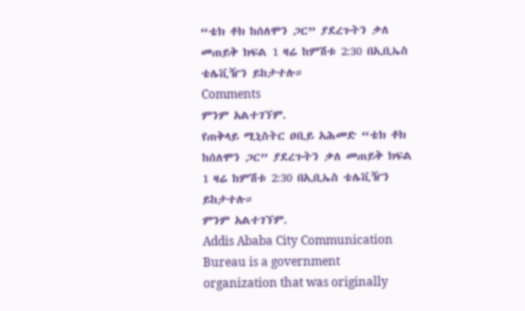“ቴክ ቶክ ከሰለሞን ጋር” ያደረጉትን ቃለ መጠይቅ ክፍል 1 ዛሬ ከምሽቱ 2:30 በኢቢኤስ ቴሌቪዥን ይከታተሉ።
Comments
ምንም አልተገኘም.
የጠቅላይ ሚኒስትር ዐቢይ አሕመድ “ቴክ ቶክ ከሰለሞን ጋር” ያደረጉትን ቃለ መጠይቅ ክፍል 1 ዛሬ ከምሽቱ 2:30 በኢቢኤስ ቴሌቪዥን ይከታተሉ።
ምንም አልተገኘም.
Addis Ababa City Communication Bureau is a government organization that was originally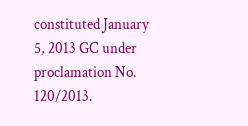constituted January 5, 2013 GC under proclamation No. 120/2013.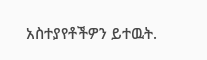አስተያየቶችዎን ይተዉት.